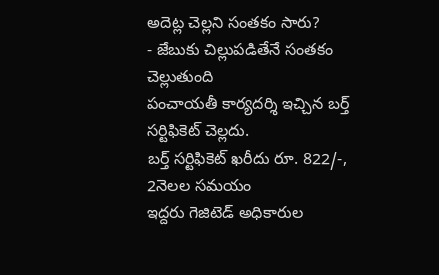అదెట్ల చెల్లని సంతకం సారు?
- జేబుకు చిల్లుపడితేనే సంతకం చెల్లుతుంది
పంచాయతీ కార్యదర్శి ఇచ్చిన బర్త్ సర్టిఫికెట్ చెల్లదు.
బర్త్ సర్టిఫికెట్ ఖరీదు రూ. 822/-, 2నెలల సమయం
ఇద్దరు గెజిటెడ్ అధికారుల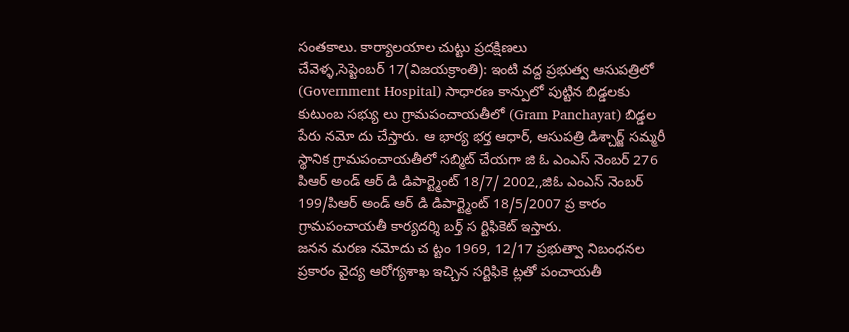సంతకాలు. కార్యాలయాల చుట్టు ప్రదక్షిణలు
చేవెళ్ళ,సెప్టెంబర్ 17(విజయక్రాంతి): ఇంటి వద్ద ప్రభుత్వ ఆసుపత్రిలో (Government Hospital) సాధారణ కాన్పులో పుట్టిన బిడ్డలకు కుటుంబ సభ్యు లు గ్రామపంచాయతీలో (Gram Panchayat) బిడ్డల పేరు నమో దు చేస్తారు. ఆ భార్య భర్త ఆధార్, ఆసుపత్రి డిశ్చార్జ్ సమ్మరీ స్థానిక గ్రామపంచాయతీలో సబ్మిట్ చేయగా జి ఓ ఎంఎస్ నెంబర్ 276 పిఆర్ అండ్ ఆర్ డి డిపార్ట్మెంట్ 18/7/ 2002,,జిఓ ఎంఎస్ నెంబర్ 199/పిఆర్ అండ్ ఆర్ డి డిపార్ట్మెంట్ 18/5/2007 ప్ర కారం గ్రామపంచాయతీ కార్యదర్శి బర్త్ స ర్టిఫికెట్ ఇస్తారు.
జనన మరణ నమోదు చ ట్టం 1969, 12/17 ప్రభుత్వా నిబంధనల ప్రకారం వైద్య ఆరోగ్యశాఖ ఇచ్చిన సర్టిఫికె ట్లతో పంచాయతీ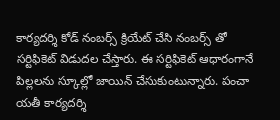కార్యదర్శి కోడ్ నంబర్స్ క్రియేట్ చేసి నంబర్స్ తో సర్టిఫికెట్ విడుదల చేస్తారు. ఈ సర్టిఫికెట్ ఆధారంగానే పిల్లలను స్కూల్లో జాయిన్ చేసుకుంటున్నారు. పంచా యతీ కార్యదర్శి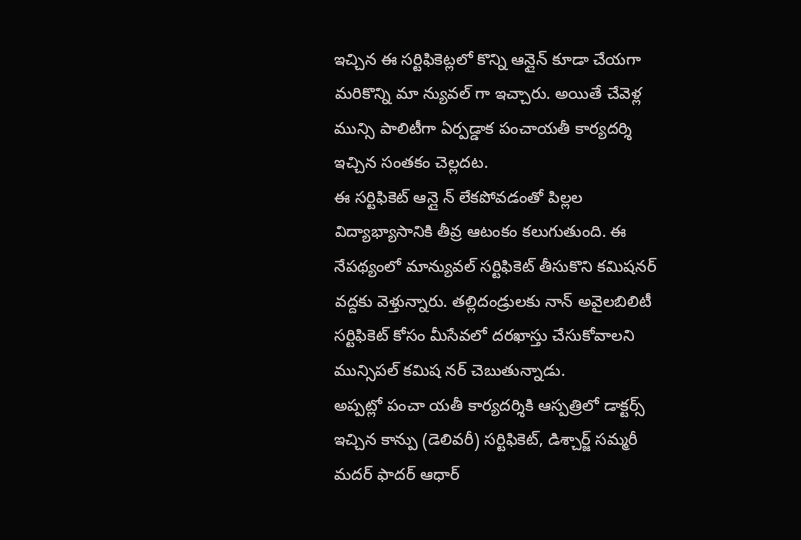ఇచ్చిన ఈ సర్టిఫికెట్లలో కొన్ని ఆన్లైన్ కూడా చేయగా మరికొన్ని మా న్యువల్ గా ఇచ్చారు. అయితే చేవెళ్ల మున్సి పాలిటీగా ఏర్పడ్డాక పంచాయతీ కార్యదర్శి ఇచ్చిన సంతకం చెల్లదట.
ఈ సర్టిఫికెట్ ఆన్లై న్ లేకపోవడంతో పిల్లల విద్యాభ్యాసానికి తీవ్ర ఆటంకం కలుగుతుంది. ఈ నేపథ్యంలో మాన్యువల్ సర్టిఫికెట్ తీసుకొని కమిషనర్ వద్దకు వెళ్తున్నారు. తల్లిదండ్రులకు నాన్ అవైలబిలిటీ సర్టిఫికెట్ కోసం మీసేవలో దరఖాస్తు చేసుకోవాలని మున్సిపల్ కమిష నర్ చెబుతున్నాడు.
అప్పట్లో పంచా యతీ కార్యదర్శికి ఆస్పత్రిలో డాక్టర్స్ ఇచ్చిన కాన్పు (డెలివరీ) సర్టిఫికెట్, డిశ్చార్జ్ సమ్మరీ మదర్ ఫాదర్ ఆధార్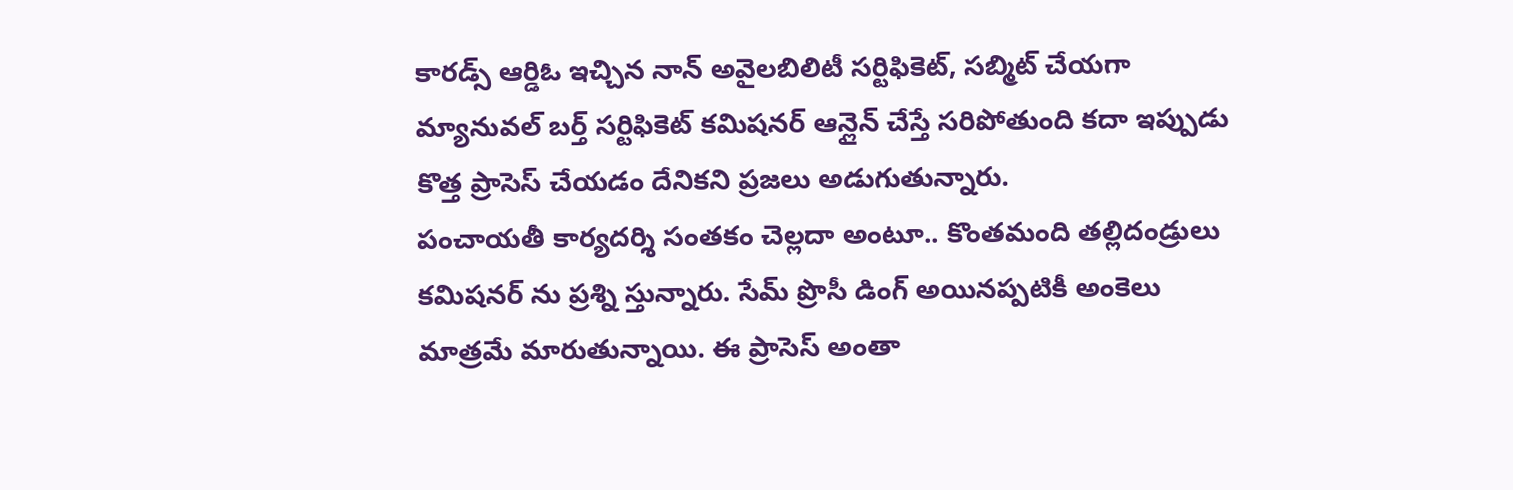కారడ్స్ ఆర్డిఓ ఇచ్చిన నాన్ అవైలబిలిటీ సర్టిఫికెట్, సబ్మిట్ చేయగా మ్యానువల్ బర్త్ సర్టిఫికెట్ కమిషనర్ ఆన్లైన్ చేస్తే సరిపోతుంది కదా ఇప్పుడు కొత్త ప్రాసెస్ చేయడం దేనికని ప్రజలు అడుగుతున్నారు.
పంచాయతీ కార్యదర్శి సంతకం చెల్లదా అంటూ.. కొంతమంది తల్లిదండ్రులు కమిషనర్ ను ప్రశ్ని స్తున్నారు. సేమ్ ప్రొసీ డింగ్ అయినప్పటికీ అంకెలు మాత్రమే మారుతున్నాయి. ఈ ప్రాసెస్ అంతా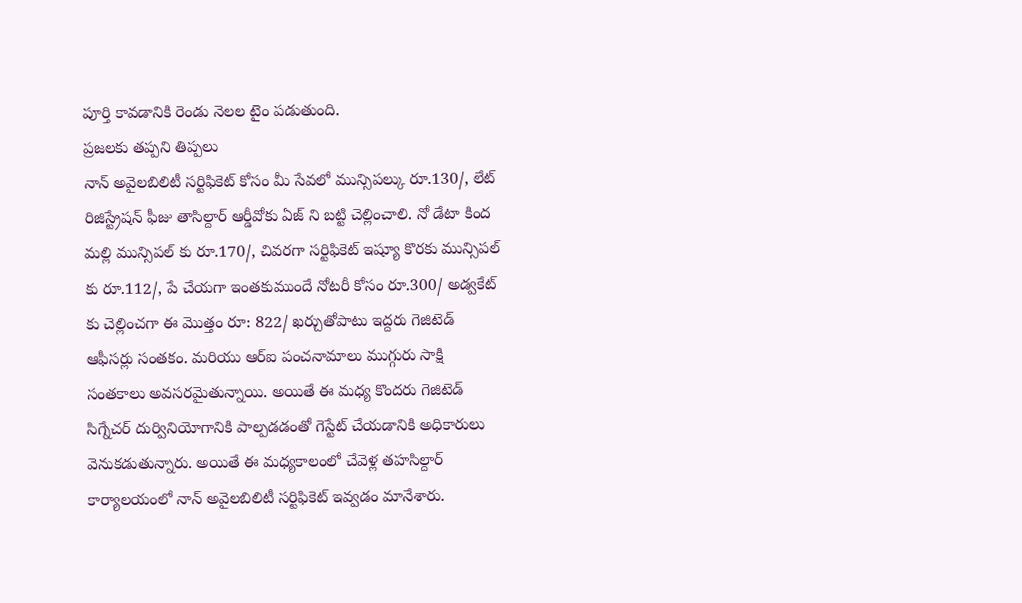పూర్తి కావడానికి రెండు నెలల టైం పడుతుంది.
ప్రజలకు తప్పని తిప్పలు
నాన్ అవైలబిలిటీ సర్టిఫికెట్ కోసం మీ సేవలో మున్సిపల్కు రూ.130/, లేట్ రిజిస్ట్రేషన్ ఫీజు తాసిల్దార్ ఆర్డీవోకు ఏజ్ ని బట్టి చెల్లించాలి. నో డేటా కింద మల్లి మున్సిపల్ కు రూ.170/, చివరగా సర్టిఫికెట్ ఇష్యూ కొరకు మున్సిపల్ కు రూ.112/, పే చేయగా ఇంతకుముందే నోటరీ కోసం రూ.300/ అడ్వకేట్ కు చెల్లించగా ఈ మొత్తం రూ: 822/ ఖర్చుతోపాటు ఇద్దరు గెజిటెడ్ ఆఫీసర్లు సంతకం. మరియు ఆర్ఐ పంచనామాలు ముగ్గురు సాక్షి సంతకాలు అవసరమైతున్నాయి. అయితే ఈ మధ్య కొందరు గెజిటెడ్ సిగ్నేచర్ దుర్వినియోగానికి పాల్పడడంతో గెస్టేట్ చేయడానికి అధికారులు వెనుకడుతున్నారు. అయితే ఈ మధ్యకాలంలో చేవెళ్ల తహసిల్దార్ కార్యాలయంలో నాన్ అవైలబిలిటీ సర్టిఫికెట్ ఇవ్వడం మానేశారు.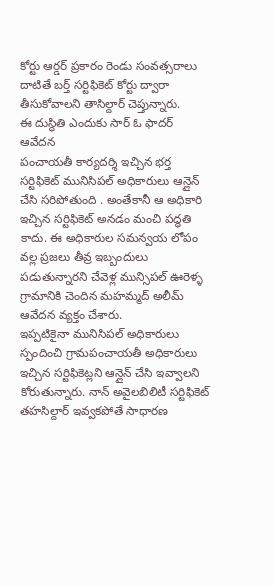కోర్టు ఆర్డర్ ప్రకారం రెండు సంవత్సరాలు దాటితే బర్త్ సర్టిఫికెట్ కోర్టు ద్వారా తీసుకోవాలని తాసిల్దార్ చెప్తున్నారు.
ఈ దుస్థితి ఎందుకు సార్ ఓ ఫాదర్ ఆవేదన
పంచాయతీ కార్యదర్శి ఇచ్చిన భర్త సర్టిఫికెట్ మునిసిపల్ అధికారులు ఆన్లైన్ చేసి సరిపోతుంది . అంతేకానీ ఆ అధికారి ఇచ్చిన సర్టిఫికెట్ అనడం మంచి పద్ధతి కాదు. ఈ అధికారుల సమన్వయ లోపం వల్ల ప్రజలు తీవ్ర ఇబ్బందులు పడుతున్నారని చేవెళ్ల మున్సిపల్ ఊరెళ్ళ గ్రామానికి చెందిన మహమ్మద్ అలీమ్ ఆవేదన వ్యక్తం చేశారు.
ఇప్పటికైనా మునిసిపల్ అధికారులు స్పందించి గ్రామపంచాయతీ అధికారులు ఇచ్చిన సర్టిఫికెట్లని ఆన్లైన్ చేసి ఇవ్వాలని కోరుతున్నారు. నాన్ అవైలబిలిటీ సర్టిఫికెట్ తహసిల్దార్ ఇవ్వకపోతే సాధారణ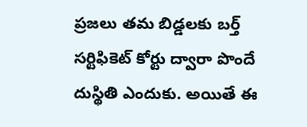ప్రజలు తమ బిడ్డలకు బర్త్ సర్టిఫికెట్ కోర్టు ద్వారా పొందే దుస్థితి ఎందుకు. అయితే ఈ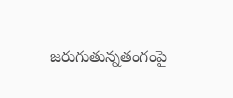జరుగుతున్నతంగంపై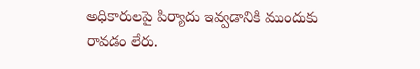అధికారులపై పిర్యాదు ఇవ్వడానికి ముందుకు రావడం లేరు.